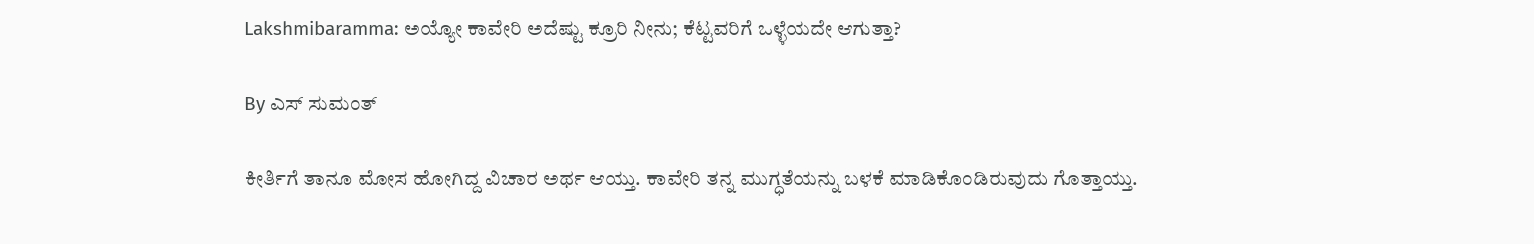Lakshmibaramma: ಅಯ್ಯೋ ಕಾವೇರಿ ಅದೆಷ್ಟು ಕ್ರೂರಿ ನೀನು; ಕೆಟ್ಟವರಿಗೆ ಒಳ್ಳೆಯದೇ ಆಗುತ್ತಾ?

By ಎಸ್ ಸುಮಂತ್

ಕೀರ್ತಿಗೆ ತಾನೂ ಮೋಸ ಹೋಗಿದ್ದ ವಿಚಾರ ಅರ್ಥ ಆಯ್ತು. ಕಾವೇರಿ ತನ್ನ ಮುಗ್ಧತೆಯನ್ನು ಬಳಕೆ ಮಾಡಿಕೊಂಡಿರುವುದು ಗೊತ್ತಾಯ್ತು.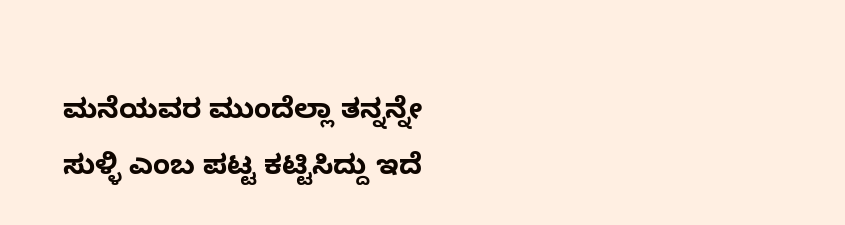ಮನೆಯವರ ಮುಂದೆಲ್ಲಾ ತನ್ನನ್ನೇ ಸುಳ್ಳಿ ಎಂಬ ಪಟ್ಟ ಕಟ್ಟಿಸಿದ್ದು ಇದೆ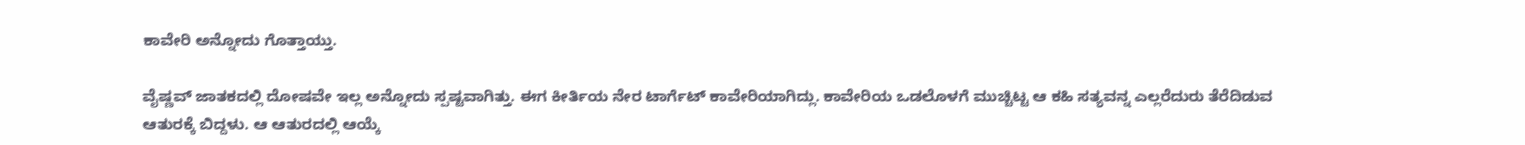ಕಾವೇರಿ ಅನ್ನೋದು ಗೊತ್ತಾಯ್ತು.

ವೈಷ್ಣವ್ ಜಾತಕದಲ್ಲಿ ದೋಷವೇ ಇಲ್ಲ ಅನ್ನೋದು ಸ್ಪಷ್ಟವಾಗಿತ್ತು. ಈಗ ಕೀರ್ತಿಯ ನೇರ ಟಾರ್ಗೆಟ್ ಕಾವೇರಿಯಾಗಿದ್ಲು. ಕಾವೇರಿಯ ಒಡಲೊಳಗೆ ಮುಚ್ಚಿಟ್ಟ ಆ ಕಹಿ ಸತ್ಯವನ್ನ ಎಲ್ಲರೆದುರು ತೆರೆದಿಡುವ ಆತುರಕ್ಕೆ ಬಿದ್ದಳು. ಆ ಆತುರದಲ್ಲಿ ಆಯ್ಕೆ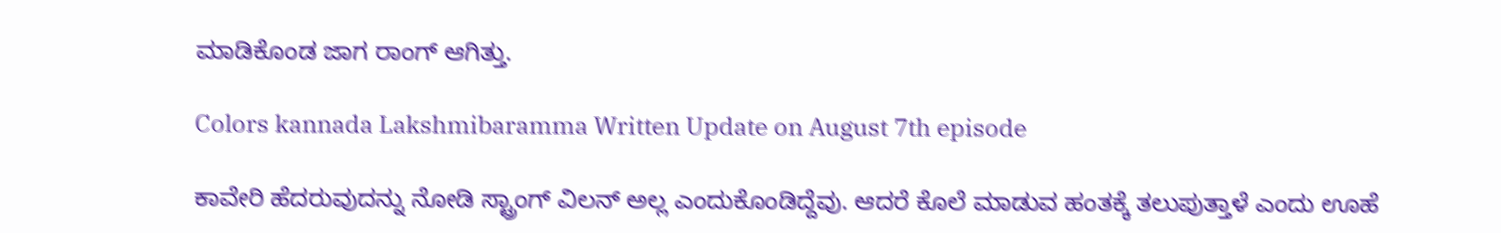ಮಾಡಿಕೊಂಡ ಜಾಗ ರಾಂಗ್ ಆಗಿತ್ತು.

Colors kannada Lakshmibaramma Written Update on August 7th episode

ಕಾವೇರಿ ಹೆದರುವುದನ್ನು ನೋಡಿ ಸ್ಟ್ರಾಂಗ್ ವಿಲನ್ ಅಲ್ಲ ಎಂದುಕೊಂಡಿದ್ದೆವು. ಆದರೆ ಕೊಲೆ ಮಾಡುವ ಹಂತಕ್ಕೆ ತಲುಪುತ್ತಾಳೆ ಎಂದು ಊಹೆ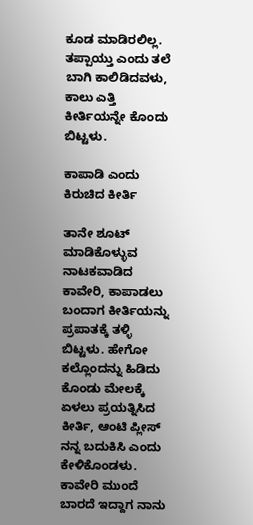ಕೂಡ ಮಾಡಿರಲಿಲ್ಲ. ತಪ್ಪಾಯ್ತು ಎಂದು ತಲೆ ಬಾಗಿ ಕಾಲಿಡಿದವಳು, ಕಾಲು ಎತ್ತಿ ಕೀರ್ತಿಯನ್ನೇ ಕೊಂದು ಬಿಟ್ಟಳು.

ಕಾಪಾಡಿ ಎಂದು ಕಿರುಚಿದ ಕೀರ್ತಿ

ತಾನೇ ಶೂಟ್ ಮಾಡಿಕೊಳ್ಳುವ ನಾಟಕವಾಡಿದ ಕಾವೇರಿ, ಕಾಪಾಡಲು ಬಂದಾಗ ಕೀರ್ತಿಯನ್ನು ಪ್ರಪಾತಕ್ಕೆ ತಳ್ಳಿ ಬಿಟ್ಟಳು. ಹೇಗೋ ಕಲ್ಲೊಂದನ್ನು ಹಿಡಿದು ಕೊಂಡು ಮೇಲಕ್ಕೆ ಏಳಲು ಪ್ರಯತ್ನಿಸಿದ ಕೀರ್ತಿ, ಆಂಟಿ ಪ್ಲೀಸ್ ನನ್ನ ಬದುಕಿಸಿ ಎಂದು ಕೇಳಿಕೊಂಡಳು. ಕಾವೇರಿ ಮುಂದೆ ಬಾರದೆ ಇದ್ದಾಗ ನಾನು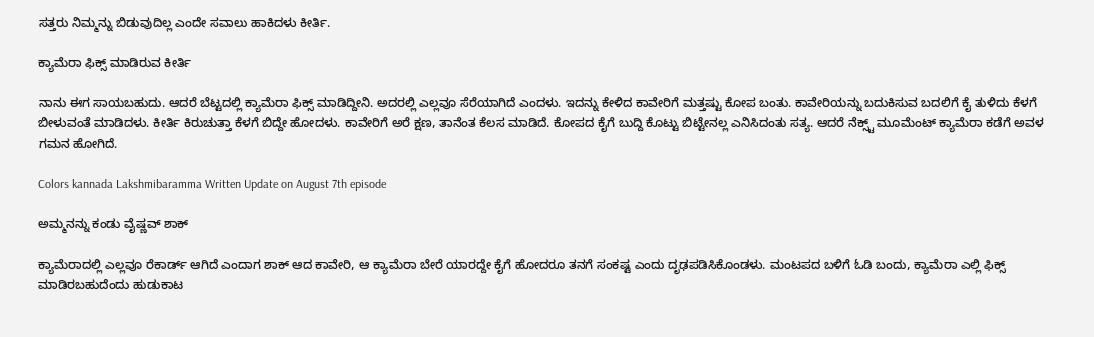ಸತ್ತರು ನಿಮ್ಮನ್ನು ಬಿಡುವುದಿಲ್ಲ ಎಂದೇ ಸವಾಲು ಹಾಕಿದಳು ಕೀರ್ತಿ.

ಕ್ಯಾಮೆರಾ ಫಿಕ್ಸ್ ಮಾಡಿರುವ ಕೀರ್ತಿ

ನಾನು ಈಗ ಸಾಯಬಹುದು. ಆದರೆ ಬೆಟ್ಟದಲ್ಲಿ ಕ್ಯಾಮೆರಾ ಫಿಕ್ಸ್ ಮಾಡಿದ್ದೀನಿ. ಅದರಲ್ಲಿ ಎಲ್ಲವೂ ಸೆರೆಯಾಗಿದೆ ಎಂದಳು. ಇದನ್ನು ಕೇಳಿದ ಕಾವೇರಿಗೆ ಮತ್ತಷ್ಟು ಕೋಪ ಬಂತು. ಕಾವೇರಿಯನ್ನು ಬದುಕಿಸುವ ಬದಲಿಗೆ ಕೈ ತುಳಿದು ಕೆಳಗೆ ಬೀಳುವಂತೆ ಮಾಡಿದಳು. ಕೀರ್ತಿ ಕಿರುಚುತ್ತಾ ಕೆಳಗೆ ಬಿದ್ದೇ ಹೋದಳು. ಕಾವೇರಿಗೆ ಅರೆ ಕ್ಷಣ, ತಾನೆಂತ ಕೆಲಸ ಮಾಡಿದೆ. ಕೋಪದ ಕೈಗೆ ಬುದ್ದಿ ಕೊಟ್ಟು ಬಿಟ್ಟೇನಲ್ಲ ಎನಿಸಿದಂತು ಸತ್ಯ. ಆದರೆ ನೆಕ್ಸ್ಟ್ ಮೂಮೆಂಟ್ ಕ್ಯಾಮೆರಾ ಕಡೆಗೆ ಅವಳ ಗಮನ ಹೋಗಿದೆ.

Colors kannada Lakshmibaramma Written Update on August 7th episode

ಅಮ್ಮನನ್ನು ಕಂಡು ವೈಷ್ಣವ್ ಶಾಕ್

ಕ್ಯಾಮೆರಾದಲ್ಲಿ ಎಲ್ಲವೂ ರೆಕಾರ್ಡ್ ಆಗಿದೆ ಎಂದಾಗ ಶಾಕ್ ಆದ ಕಾವೇರಿ, ಆ ಕ್ಯಾಮೆರಾ ಬೇರೆ ಯಾರದ್ದೇ ಕೈಗೆ ಹೋದರೂ ತನಗೆ ಸಂಕಷ್ಟ ಎಂದು ದೃಢಪಡಿಸಿಕೊಂಡಳು. ಮಂಟಪದ ಬಳಿಗೆ ಓಡಿ ಬಂದು, ಕ್ಯಾಮೆರಾ ಎಲ್ಲಿ ಫಿಕ್ಸ್ ಮಾಡಿರಬಹುದೆಂದು ಹುಡುಕಾಟ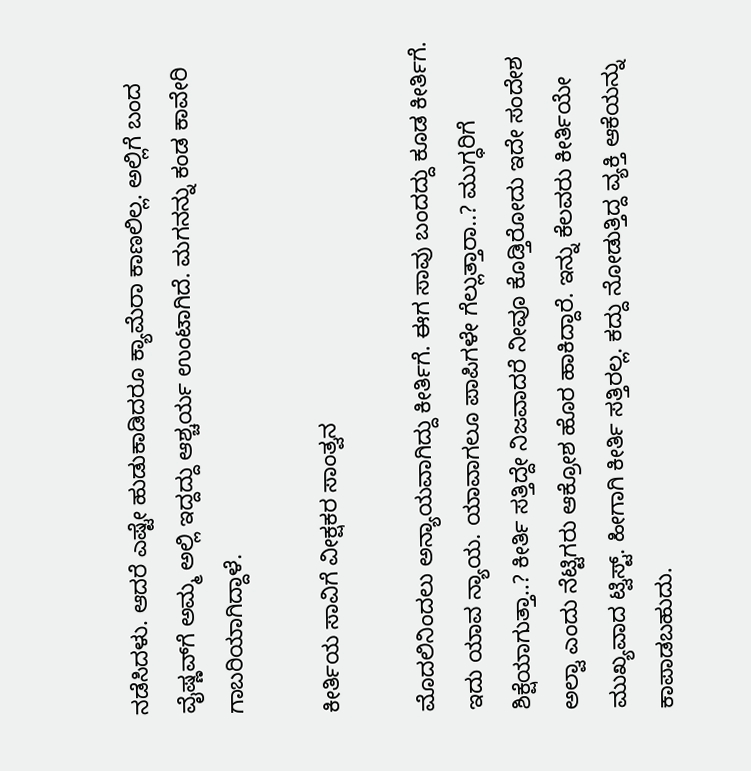ನಡೆಸಿದಳು. ಆದರೆ ಎಷ್ಟೇ ಹುಡುಕಾಡಿದರೂ ಕ್ಯಾಮೆರಾ ಕಾಣಲಿಲ್ಲ. ಅಲ್ಲಿಗೆ ಬಂದ ವೈಷ್ಣವ್‌ಗೆ ಅಮ್ಮ ಅಲ್ಲಿ ಇದ್ದದ್ದು ಆಶ್ಚರ್ಯ ಉಂಟಾಗಿದೆ. ಮಗನನ್ನು ಕಂಡ ಕಾವೇರಿ ಗಾಬರಿಯಾಗಿದ್ದಾಳೆ.

ಕೀರ್ತಿಯ ಸಾವಿಗೆ ವೀಕ್ಷಕರ ಸಾಂತ್ವನ

ಮೊದಲಿನಿಂದಲು ಅನ್ಯಾಯವಾಗಿದ್ದು ಕೀರ್ತಿಗೆ‌. ಈಗ ಸಾವು ಬಂದದ್ದು ಕೂಡ ಕೀರ್ತಿಗೆ. ಇದು ಯಾವ ನ್ಯಾಯ. ಯಾವಾಗಲೂ ಪಾಪಿಗಳೇ ಗೆಲ್ಲುತ್ತಾರಾ..? ಮುಗ್ಧರಿಗೆ ಶಿಕ್ಷೆಯಾಗುತ್ತಾ..? ಕೀರ್ತಿ ಸತ್ತಿದ್ದೇ ನಿಜವಾದರೆ ನೀವೂ ಕೊಡ್ತಿರೋದು ಇದೇ ಸಂದೇಶ ಅಲ್ವಾ ಎಂದು ನೆಟ್ಟಿಗರು ಆಕ್ರೋಶ ಹೊರ ಹಾಕಿದ್ದಾರೆ. ಇನ್ನು ಕೆಲವರು ಕೀರ್ತಿಯೇ ಮುಖ್ಯವಾದ ಟ್ವಿಸ್ಟ್. ಹೀಗಾಗಿ ಕೀರ್ತಿ ಸತ್ತಿರಲ್ಲ. ಕದ್ದು ನೋಡುತ್ತಿದ್ದ ವ್ಯಕ್ತಿ ಆಕೆಯನ್ನು ಕಾಪಾಡಬಹುದು.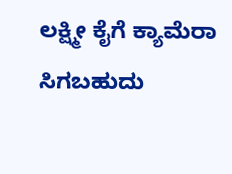ಲಕ್ಷ್ಮೀ ಕೈಗೆ ಕ್ಯಾಮೆರಾ ಸಿಗಬಹುದು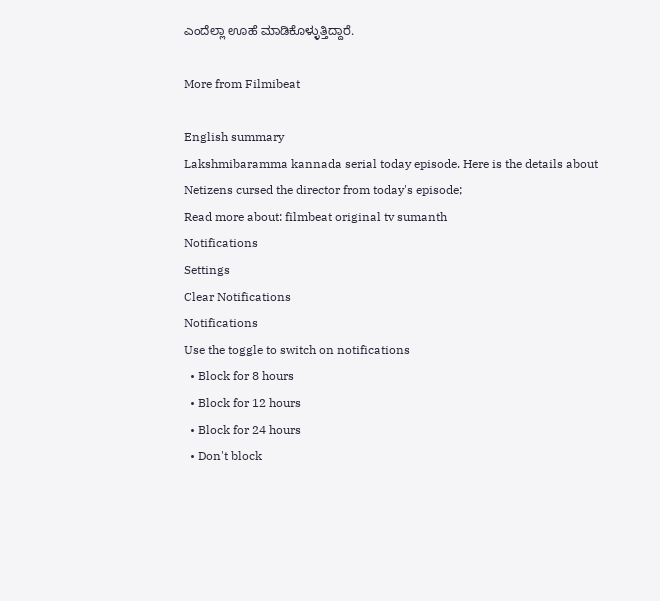ಎಂದೆಲ್ಲಾ ಊಹೆ‌ ಮಾಡಿಕೊಳ್ಳುತ್ತಿದ್ದಾರೆ.

More from Filmibeat

English summary
Lakshmibaramma kannada serial today episode. Here is the details about Netizens cursed the director from today's episode;
Read more about: filmbeat original tv sumanth
Notifications
Settings
Clear Notifications
Notifications
Use the toggle to switch on notifications
  • Block for 8 hours
  • Block for 12 hours
  • Block for 24 hours
  • Don't block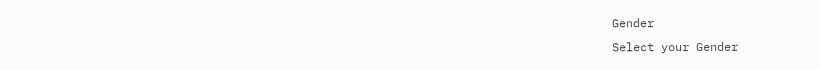Gender
Select your Gender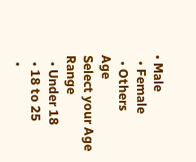• Male
  • Female
  • Others
Age
Select your Age Range
  • Under 18
  • 18 to 25
  •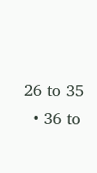26 to 35
  • 36 to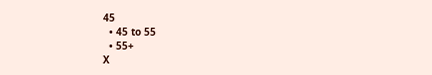45
  • 45 to 55
  • 55+
X